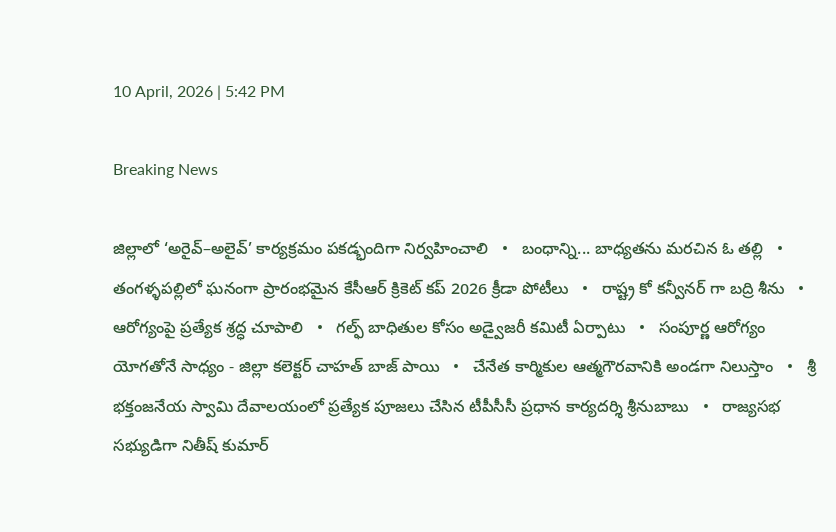10 April, 2026 | 5:42 PM

Breaking News

జిల్లాలో ‘అరైవ్–అలైవ్’ కార్యక్రమం పకడ్భందిగా నిర్వహించాలి   •   బంధాన్ని... బాధ్యతను మరచిన ఓ తల్లి   •   తంగళ్ళపల్లిలో ఘనంగా ప్రారంభమైన కేసీఆర్ క్రికెట్ కప్ 2026 క్రీడా పోటీలు   •   రాష్ట్ర కో కన్వీనర్ గా బద్రి శీను   •   ఆరోగ్యంపై ప్రత్యేక శ్రద్ధ చూపాలి   •   గల్ఫ్ బాధితుల కోసం అడ్వైజరీ కమిటీ ఏర్పాటు   •   సంపూర్ణ ఆరోగ్యం యోగతోనే సాధ్యం - జిల్లా కలెక్టర్ చాహత్ బాజ్ పాయి   •   చేనేత కార్మికుల ఆత్మగౌరవానికి అండగా నిలుస్తాం   •   శ్రీ భక్తంజనేయ స్వామి దేవాలయంలో ప్రత్యేక పూజలు చేసిన టీపీసీసీ ప్రధాన కార్యదర్శి శ్రీనుబాబు   •   రాజ్యసభ సభ్యుడిగా నితీష్ కుమార్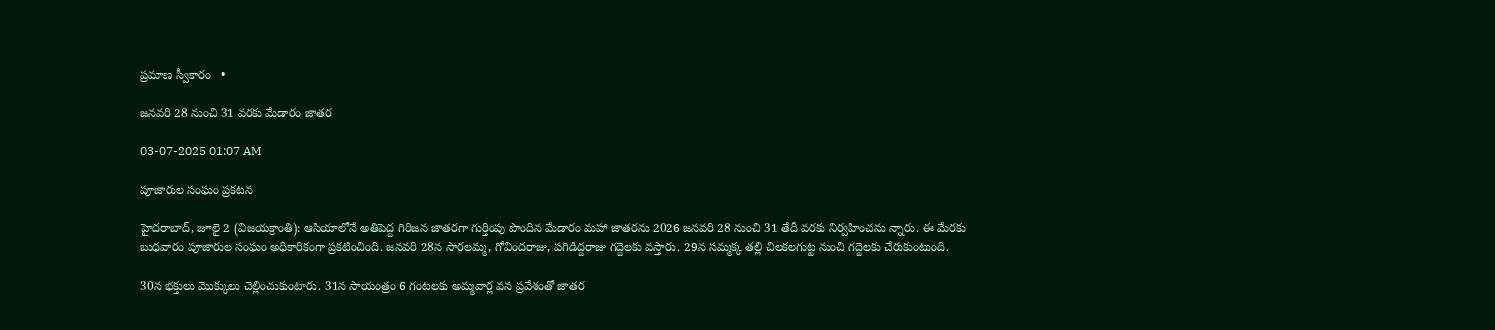ప్రమాణ స్వీకారం   •

జనవరి 28 నుంచి 31 వరకు మేడారం జాతర

03-07-2025 01:07 AM

పూజారుల సంఘం ప్రకటన

హైదరాబాద్, జూలై 2 (విజయక్రాంతి): ఆసియాలోనే అతిపెద్ద గిరిజన జాతరగా గుర్తింపు పొందిన మేడారం మహా జాతరను 2026 జనవరి 28 నుంచి 31 తేదీ వరకు నిర్వహించను న్నారు. ఈ మేరకు బుధవారం పూజారుల సంఘం అధికారికంగా ప్రకటించింది. జనవరి 28న సారలమ్మ, గోవిందరాజు, పగిడిద్దరాజు గద్దెలకు వస్తారు. 29న సమ్మక్క తల్లి చిలకలగుట్ట నుంచి గద్దెలకు చేరుకుంటుంది.

30న భక్తులు మొక్కులు చెల్లించుకుంటారు. 31న సాయంత్రం 6 గంటలకు అమ్మవార్ల వన ప్రవేశంతో జాతర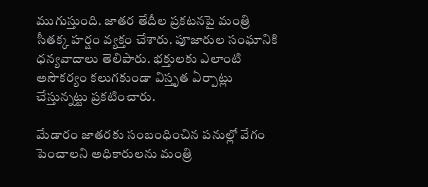ముగుస్తుంది. జాతర తేదీల ప్రకటనపై మంత్రి సీతక్క హర్షం వ్యక్తం చేశారు. పూజారుల సంఘానికి ధన్యవాదాలు తెలిపారు. భక్తులకు ఎలాంటి అసౌకర్యం కలుగకుండా విస్తృత ఏర్పాట్లు చేస్తున్నట్టు ప్రకటించారు.

మేడారం జాతరకు సంబంధించిన పనుల్లో వేగం పెంచాలని అధికారులను మంత్రి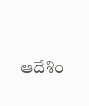ఆదేశిం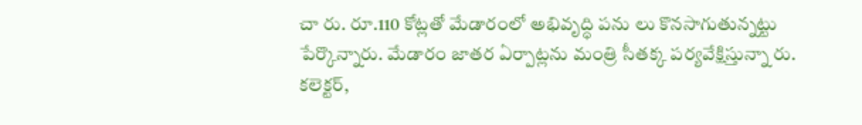చా రు. రూ.110 కోట్లతో మేడారంలో అభివృద్ధి పను లు కొనసాగుతున్నట్టు పేర్కొన్నారు. మేడారం జాతర ఏర్పాట్లను మంత్రి సీతక్క పర్యవేక్షిస్తున్నా రు. కలెక్టర్,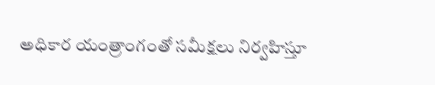అధికార యంత్రాంగంతో సమీక్షలు నిర్వహిస్తూ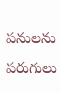పనులను పరుగులు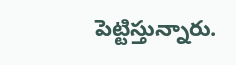పెట్టిస్తున్నారు.